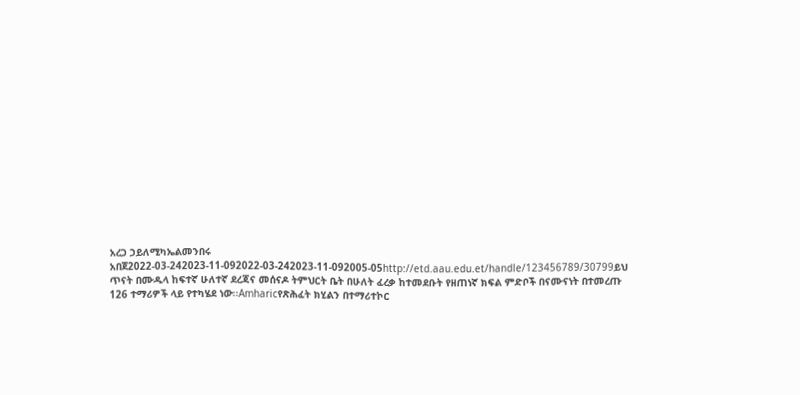አረጋ ኃይለሚካኤልመንበሩ አበጀ2022-03-242023-11-092022-03-242023-11-092005-05http://etd.aau.edu.et/handle/123456789/30799ይህ ጥናት በሙዱላ ከፍተኛ ሁለተኛ ደረጃና መሰናዶ ትምህርት ቤት በሁለት ፈረቃ ከተመደቡት የዘጠነኛ ክፍል ምድቦች በናሙናነት በተመረጡ 126 ተማሪዎች ላይ የተካሄደ ነው፡፡Amharicየጽሕፈት ክሂልን በተማሪተኮር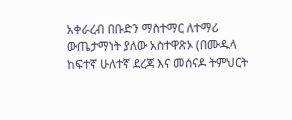አቀራረብ በቡድን ማስተማር ለተማሪ ውጤታማነት ያለው አስተዋጽኦ (በሙዱላ ከፍተኛ ሁለተኛ ደረጃ እና መሰናዶ ትምህርት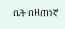ቤት በዘጠነኛ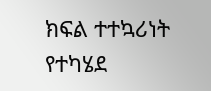ክፍል ተተኳሪነት የተካሄደ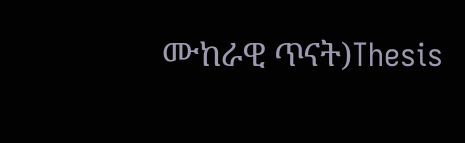ሙከራዊ ጥናት)Thesis